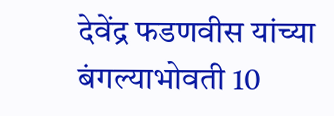देवेंद्र फडणवीस यांच्या बंगल्याभोवती 10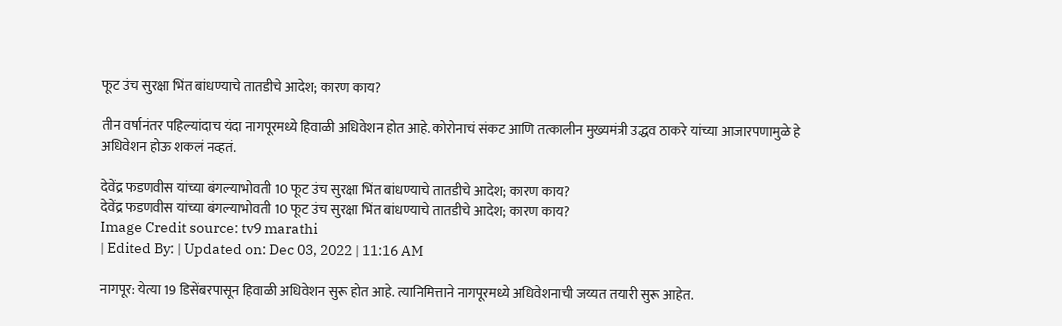फूट उंच सुरक्षा भिंत बांधण्याचे तातडीचे आदेश; कारण काय?

तीन वर्षानंतर पहिल्यांदाच यंदा नागपूरमध्ये हिवाळी अधिवेशन होत आहे. कोरोनाचं संकट आणि तत्कालीन मुख्यमंत्री उद्धव ठाकरे यांच्या आजारपणामुळे हे अधिवेशन होऊ शकलं नव्हतं.

देवेंद्र फडणवीस यांच्या बंगल्याभोवती 10 फूट उंच सुरक्षा भिंत बांधण्याचे तातडीचे आदेश; कारण काय?
देवेंद्र फडणवीस यांच्या बंगल्याभोवती 10 फूट उंच सुरक्षा भिंत बांधण्याचे तातडीचे आदेश; कारण काय?
Image Credit source: tv9 marathi
| Edited By: | Updated on: Dec 03, 2022 | 11:16 AM

नागपूर: येत्या 19 डिसेंबरपासून हिवाळी अधिवेशन सुरू होत आहे. त्यानिमित्ताने नागपूरमध्ये अधिवेशनाची जय्यत तयारी सुरू आहेत.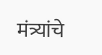मंत्र्यांचे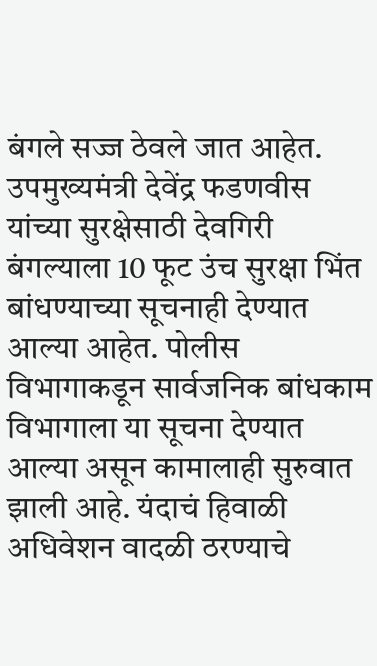बंगले सज्ज ठेवले जात आहेत. उपमुख्यमंत्री देवेंद्र फडणवीस यांच्या सुरक्षेसाठी देवगिरी बंगल्याला 10 फूट उंच सुरक्षा भिंत बांधण्याच्या सूचनाही देण्यात आल्या आहेत. पोलीस विभागाकडून सार्वजनिक बांधकाम विभागाला या सूचना देण्यात आल्या असून कामालाही सुरुवात झाली आहे. यंदाचं हिवाळी अधिवेशन वादळी ठरण्याचे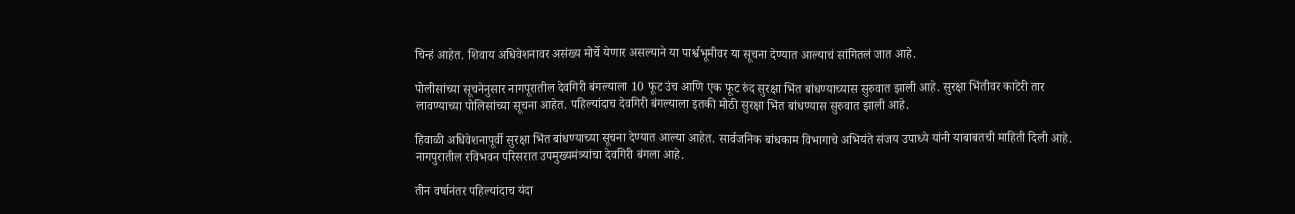चिन्हं आहेत. शिवाय अधिवेशनावर असंख्य मोर्चे येणार असल्याने या पार्श्वभूमीवर या सूचना देण्यात आल्याचं सांगितलं जात आहे.

पोलीसांच्या सूचनेनुसार नागपूरातील देवगिरी बंगल्याला 10 फूट उंच आणि एक फूट रुंद सुरक्षा भिंत बांधण्याच्यास सुरुवात झाली आहे. सुरक्षा भिंतीवर काटेरी तार लावण्याच्या पोलिसांच्या सूचना आहेत. पहिल्यांदाच देवगिरी बंगल्याला इतकी मोठी सुरक्षा भिंत बांधण्यास सुरुवात झाली आहे.

हिवाळी अधिवेशनापूर्वी सुरक्षा भिंत बांधण्याच्या सूचना देण्यात आल्या आहेत. सार्वजनिक बांधकाम विभागाचे अभियंते संजय उपाध्ये यांनी याबाबतची माहिती दिली आहे. नागपुरातील रविभवन परिसरात उपमुख्यमंत्र्यांचा देवगिरी बंगला आहे.

तीन वर्षानंतर पहिल्यांदाच यंदा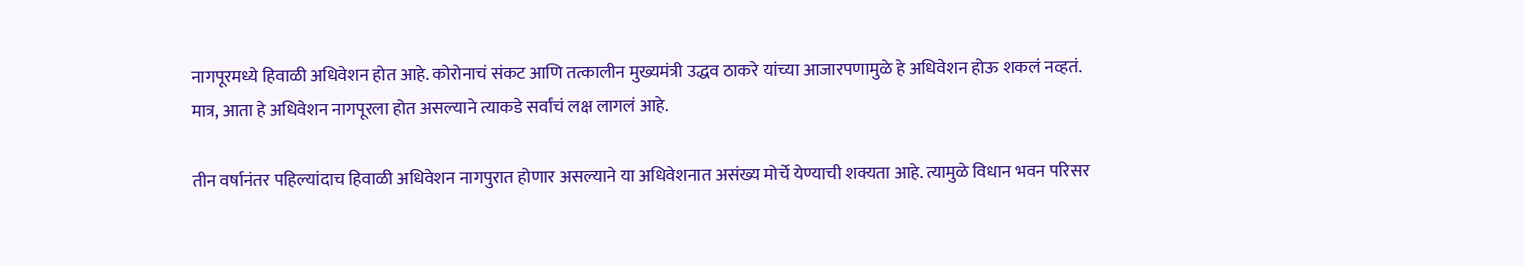नागपूरमध्ये हिवाळी अधिवेशन होत आहे. कोरोनाचं संकट आणि तत्कालीन मुख्यमंत्री उद्धव ठाकरे यांच्या आजारपणामुळे हे अधिवेशन होऊ शकलं नव्हतं. मात्र, आता हे अधिवेशन नागपूरला होत असल्याने त्याकडे सर्वांचं लक्ष लागलं आहे.

तीन वर्षानंतर पहिल्यांदाच हिवाळी अधिवेशन नागपुरात होणार असल्याने या अधिवेशनात असंख्य मोर्चे येण्याची शक्यता आहे. त्यामुळे विधान भवन परिसर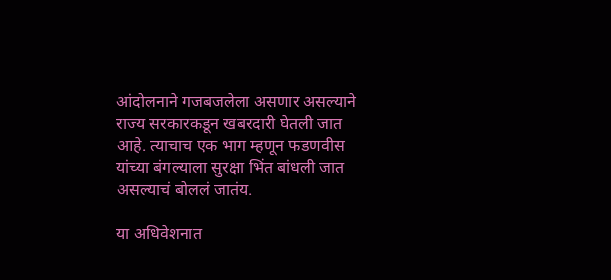आंदोलनाने गजबजलेला असणार असल्याने राज्य सरकारकडून खबरदारी घेतली जात आहे. त्याचाच एक भाग म्हणून फडणवीस यांच्या बंगल्याला सुरक्षा भिंत बांधली जात असल्याचं बोललं जातंय.

या अधिवेशनात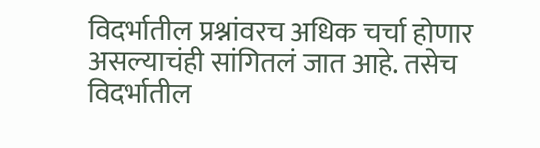विदर्भातील प्रश्नांवरच अधिक चर्चा होणार असल्याचंही सांगितलं जात आहे. तसेच विदर्भातील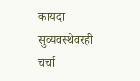कायदा सुव्यवस्थेवरही चर्चा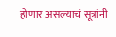होणार असल्याचं सूत्रांनी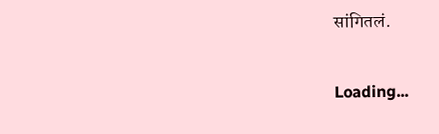सांगितलं.

Loading...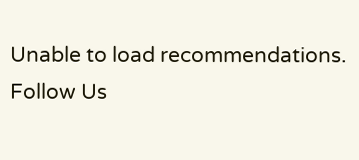Unable to load recommendations.
Follow Us